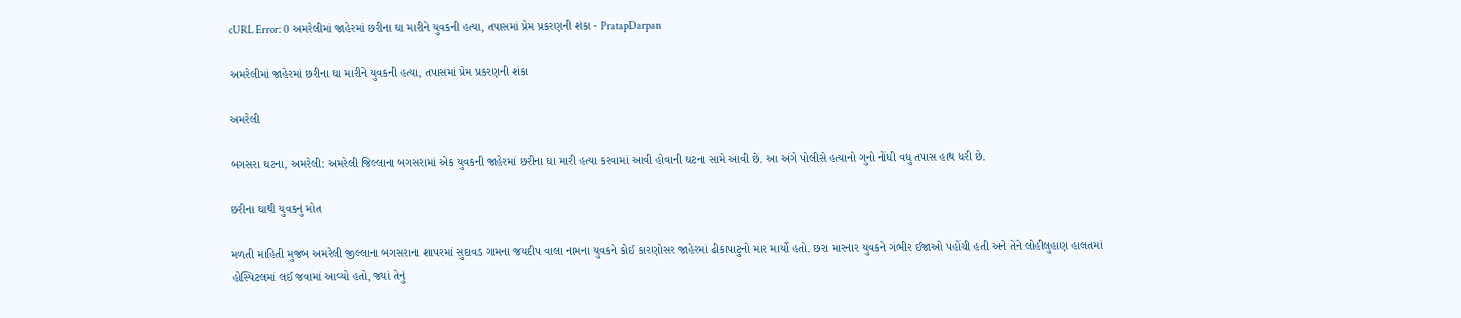cURL Error: 0 અમરેલીમાં જાહેરમાં છરીના ઘા મારીને યુવકની હત્યા, તપાસમાં પ્રેમ પ્રકરણની શંકા - PratapDarpan

અમરેલીમાં જાહેરમાં છરીના ઘા મારીને યુવકની હત્યા, તપાસમાં પ્રેમ પ્રકરણની શંકા

અમરેલી

બગસરા ઘટના, અમરેલી: અમરેલી જિલ્લાના બગસરામાં એક યુવકની જાહેરમાં છરીના ઘા મારી હત્યા કરવામાં આવી હોવાની ઘટના સામે આવી છે. આ અંગે પોલીસે હત્યાનો ગુનો નોંધી વધુ તપાસ હાથ ધરી છે.

છરીના ઘાથી યુવકનું મોત

મળતી માહિતી મુજબ અમરેલી જીલ્લાના બગસરાના શાપરમાં સુદાવડ ગામના જયદીપ વાલા નામના યુવકને કોઈ કારણોસર જાહેરમાં ઢીકાપાટુનો માર માર્યો હતો. છરા મારનાર યુવકને ગંભીર ઈજાઓ પહોંચી હતી અને તેને લોહીલુહાણ હાલતમાં હોસ્પિટલમાં લઈ જવામાં આવ્યો હતો, જ્યાં તેનું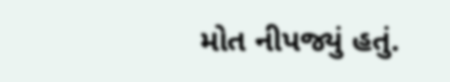મોત નીપજ્યું હતું.